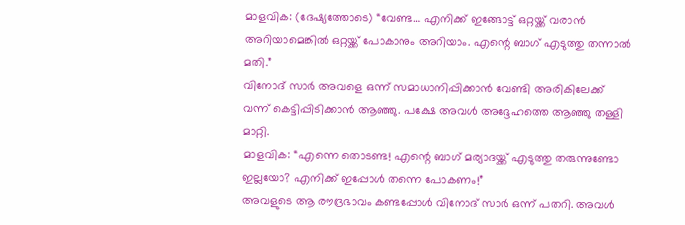മാളവിക: (ദേഷ്യത്തോടെ) “വേണ്ട… എനിക്ക് ഇങ്ങോട്ട് ഒറ്റയ്ക്ക് വരാൻ അറിയാമെങ്കിൽ ഒറ്റയ്ക്ക് പോകാനും അറിയാം. എന്റെ ബാഗ് എടുത്തു തന്നാൽ മതി.”
വിനോദ് സാർ അവളെ ഒന്ന് സമാധാനിപ്പിക്കാൻ വേണ്ടി അരികിലേക്ക് വന്ന് കെട്ടിപ്പിടിക്കാൻ ആഞ്ഞു. പക്ഷേ അവൾ അദ്ദേഹത്തെ ആഞ്ഞു തള്ളി മാറ്റി.
മാളവിക: “എന്നെ തൊടണ്ട! എന്റെ ബാഗ് മര്യാദയ്ക്ക് എടുത്തു തരുന്നുണ്ടോ ഇല്ലയോ? എനിക്ക് ഇപ്പോൾ തന്നെ പോകണം!”
അവളുടെ ആ രൗദ്രഭാവം കണ്ടപ്പോൾ വിനോദ് സാർ ഒന്ന് പതറി. അവൾ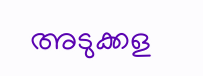അടുക്കള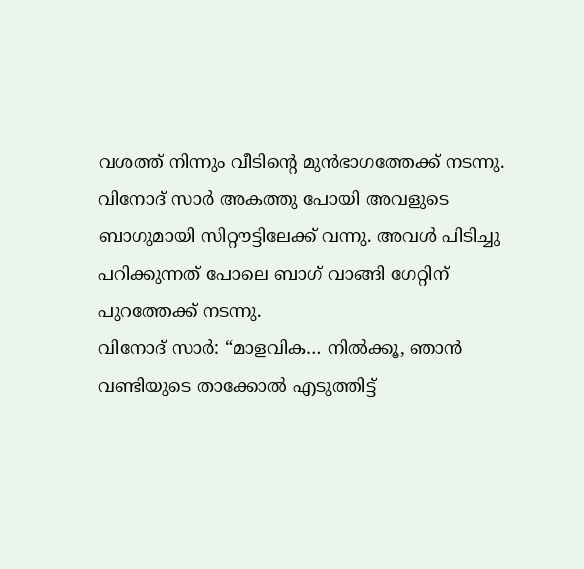വശത്ത് നിന്നും വീടിന്റെ മുൻഭാഗത്തേക്ക് നടന്നു. വിനോദ് സാർ അകത്തു പോയി അവളുടെ ബാഗുമായി സിറ്റൗട്ടിലേക്ക് വന്നു. അവൾ പിടിച്ചു പറിക്കുന്നത് പോലെ ബാഗ് വാങ്ങി ഗേറ്റിന് പുറത്തേക്ക് നടന്നു.
വിനോദ് സാർ: “മാളവിക… നിൽക്കൂ, ഞാൻ വണ്ടിയുടെ താക്കോൽ എടുത്തിട്ട്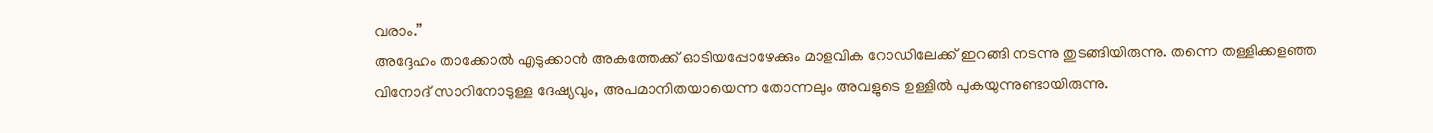വരാം.”
അദ്ദേഹം താക്കോൽ എടുക്കാൻ അകത്തേക്ക് ഓടിയപ്പോഴേക്കും മാളവിക റോഡിലേക്ക് ഇറങ്ങി നടന്നു തുടങ്ങിയിരുന്നു. തന്നെ തള്ളിക്കളഞ്ഞ വിനോദ് സാറിനോടുള്ള ദേഷ്യവും, അപമാനിതയായെന്ന തോന്നലും അവളുടെ ഉള്ളിൽ പുകയുന്നുണ്ടായിരുന്നു.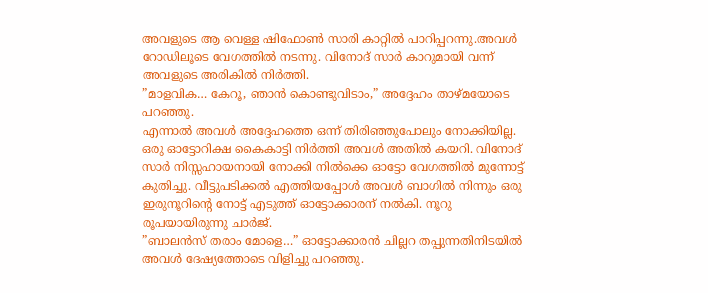അവളുടെ ആ വെള്ള ഷിഫോൺ സാരി കാറ്റിൽ പാറിപ്പറന്നു.അവൾ റോഡിലൂടെ വേഗത്തിൽ നടന്നു. വിനോദ് സാർ കാറുമായി വന്ന് അവളുടെ അരികിൽ നിർത്തി.
”മാളവിക… കേറൂ, ഞാൻ കൊണ്ടുവിടാം,” അദ്ദേഹം താഴ്മയോടെ പറഞ്ഞു.
എന്നാൽ അവൾ അദ്ദേഹത്തെ ഒന്ന് തിരിഞ്ഞുപോലും നോക്കിയില്ല. ഒരു ഓട്ടോറിക്ഷ കൈകാട്ടി നിർത്തി അവൾ അതിൽ കയറി. വിനോദ് സാർ നിസ്സഹായനായി നോക്കി നിൽക്കെ ഓട്ടോ വേഗത്തിൽ മുന്നോട്ട് കുതിച്ചു. വീട്ടുപടിക്കൽ എത്തിയപ്പോൾ അവൾ ബാഗിൽ നിന്നും ഒരു ഇരുനൂറിന്റെ നോട്ട് എടുത്ത് ഓട്ടോക്കാരന് നൽകി. നൂറു രൂപയായിരുന്നു ചാർജ്.
”ബാലൻസ് തരാം മോളെ…” ഓട്ടോക്കാരൻ ചില്ലറ തപ്പുന്നതിനിടയിൽ അവൾ ദേഷ്യത്തോടെ വിളിച്ചു പറഞ്ഞു.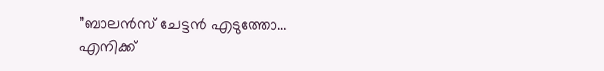”ബാലൻസ് ചേട്ടൻ എടുത്തോ… എനിക്ക്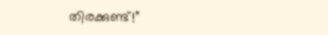തിരക്കുണ്ട്!”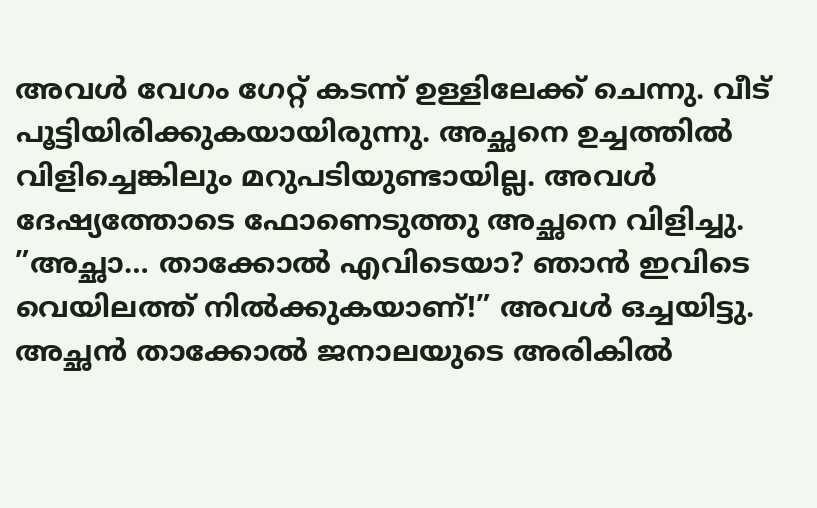അവൾ വേഗം ഗേറ്റ് കടന്ന് ഉള്ളിലേക്ക് ചെന്നു. വീട് പൂട്ടിയിരിക്കുകയായിരുന്നു. അച്ഛനെ ഉച്ചത്തിൽ വിളിച്ചെങ്കിലും മറുപടിയുണ്ടായില്ല. അവൾ ദേഷ്യത്തോടെ ഫോണെടുത്തു അച്ഛനെ വിളിച്ചു.
”അച്ഛാ… താക്കോൽ എവിടെയാ? ഞാൻ ഇവിടെ വെയിലത്ത് നിൽക്കുകയാണ്!” അവൾ ഒച്ചയിട്ടു.
അച്ഛൻ താക്കോൽ ജനാലയുടെ അരികിൽ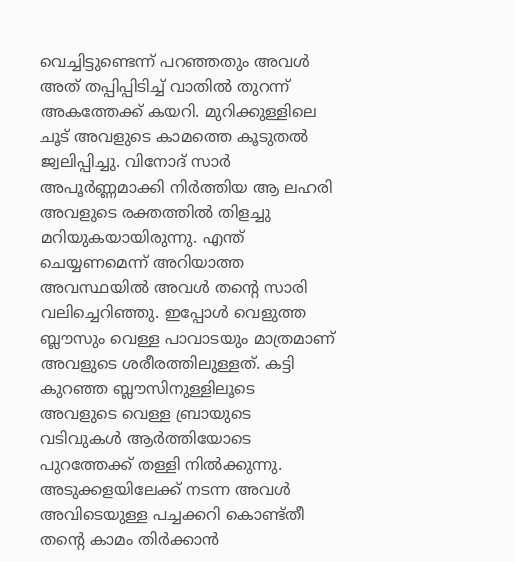വെച്ചിട്ടുണ്ടെന്ന് പറഞ്ഞതും അവൾ അത് തപ്പിപ്പിടിച്ച് വാതിൽ തുറന്ന് അകത്തേക്ക് കയറി. മുറിക്കുള്ളിലെ ചൂട് അവളുടെ കാമത്തെ കൂടുതൽ ജ്വലിപ്പിച്ചു. വിനോദ് സാർ അപൂർണ്ണമാക്കി നിർത്തിയ ആ ലഹരി അവളുടെ രക്തത്തിൽ തിളച്ചു മറിയുകയായിരുന്നു. എന്ത് ചെയ്യണമെന്ന് അറിയാത്ത അവസ്ഥയിൽ അവൾ തന്റെ സാരി വലിച്ചെറിഞ്ഞു. ഇപ്പോൾ വെളുത്ത ബ്ലൗസും വെള്ള പാവാടയും മാത്രമാണ് അവളുടെ ശരീരത്തിലുള്ളത്. കട്ടി കുറഞ്ഞ ബ്ലൗസിനുള്ളിലൂടെ അവളുടെ വെള്ള ബ്രായുടെ വടിവുകൾ ആർത്തിയോടെ പുറത്തേക്ക് തള്ളി നിൽക്കുന്നു.
അടുക്കളയിലേക്ക് നടന്ന അവൾ അവിടെയുള്ള പച്ചക്കറി കൊണ്ട്തീ തന്റെ കാമം തിർക്കാൻ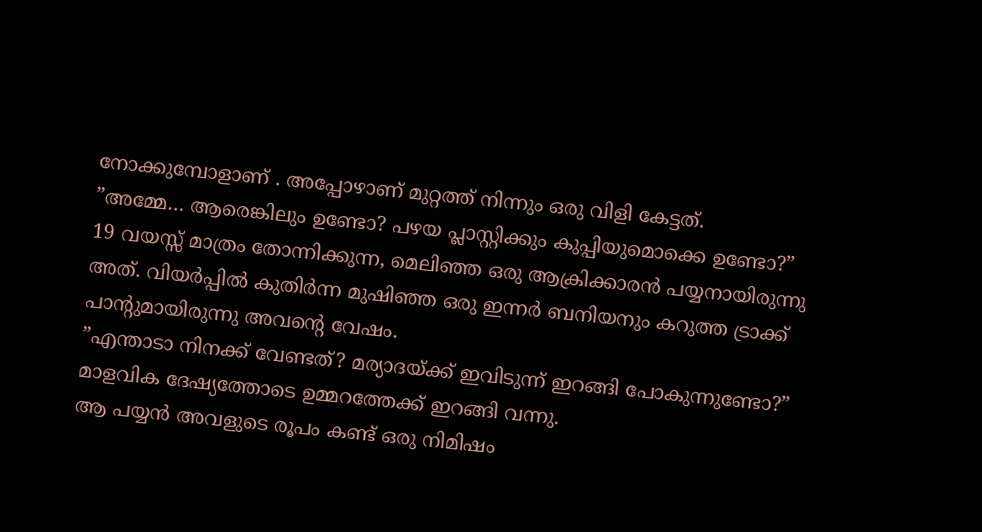നോക്കുമ്പോളാണ് . അപ്പോഴാണ് മുറ്റത്ത് നിന്നും ഒരു വിളി കേട്ടത്.
”അമ്മേ… ആരെങ്കിലും ഉണ്ടോ? പഴയ പ്ലാസ്റ്റിക്കും കുപ്പിയുമൊക്കെ ഉണ്ടോ?”
19 വയസ്സ് മാത്രം തോന്നിക്കുന്ന, മെലിഞ്ഞ ഒരു ആക്രിക്കാരൻ പയ്യനായിരുന്നു അത്. വിയർപ്പിൽ കുതിർന്ന മുഷിഞ്ഞ ഒരു ഇന്നർ ബനിയനും കറുത്ത ട്രാക്ക് പാൻ്റുമായിരുന്നു അവന്റെ വേഷം.
”എന്താടാ നിനക്ക് വേണ്ടത്? മര്യാദയ്ക്ക് ഇവിടുന്ന് ഇറങ്ങി പോകുന്നുണ്ടോ?” മാളവിക ദേഷ്യത്തോടെ ഉമ്മറത്തേക്ക് ഇറങ്ങി വന്നു.
ആ പയ്യൻ അവളുടെ രൂപം കണ്ട് ഒരു നിമിഷം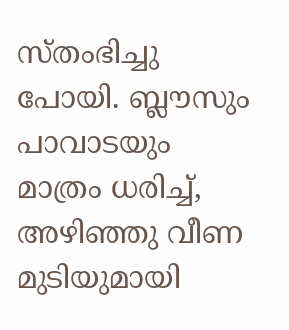സ്തംഭിച്ചു പോയി. ബ്ലൗസും പാവാടയും മാത്രം ധരിച്ച്, അഴിഞ്ഞു വീണ മുടിയുമായി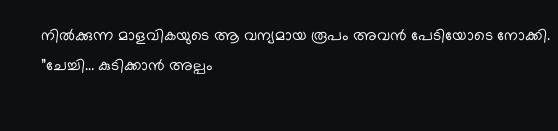നിൽക്കുന്ന മാളവികയുടെ ആ വന്യമായ രൂപം അവൻ പേടിയോടെ നോക്കി.
”ചേച്ചി… കുടിക്കാൻ അല്പം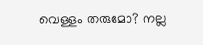വെള്ളം തരുമോ? നല്ല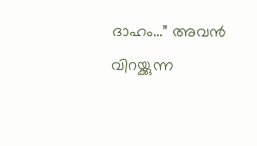ദാഹം…” അവൻ വിറയ്ക്കുന്ന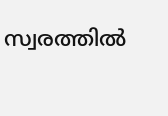സ്വരത്തിൽ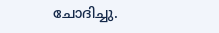ചോദിച്ചു.